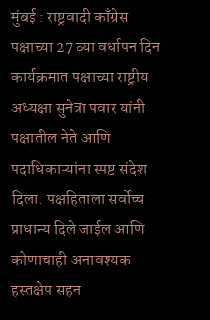मुंबई : राष्ट्रवादी काँग्रेस पक्षाच्या 27 व्या वर्धापन दिन कार्यक्रमात पक्षाच्या राष्ट्रीय अध्यक्षा सुनेत्रा पवार यांनी पक्षातील नेते आणि पदाधिकाऱ्यांना स्पष्ट संदेश दिला. पक्षहिताला सर्वोच्च प्राधान्य दिले जाईल आणि कोणाचाही अनावश्यक हस्तक्षेप सहन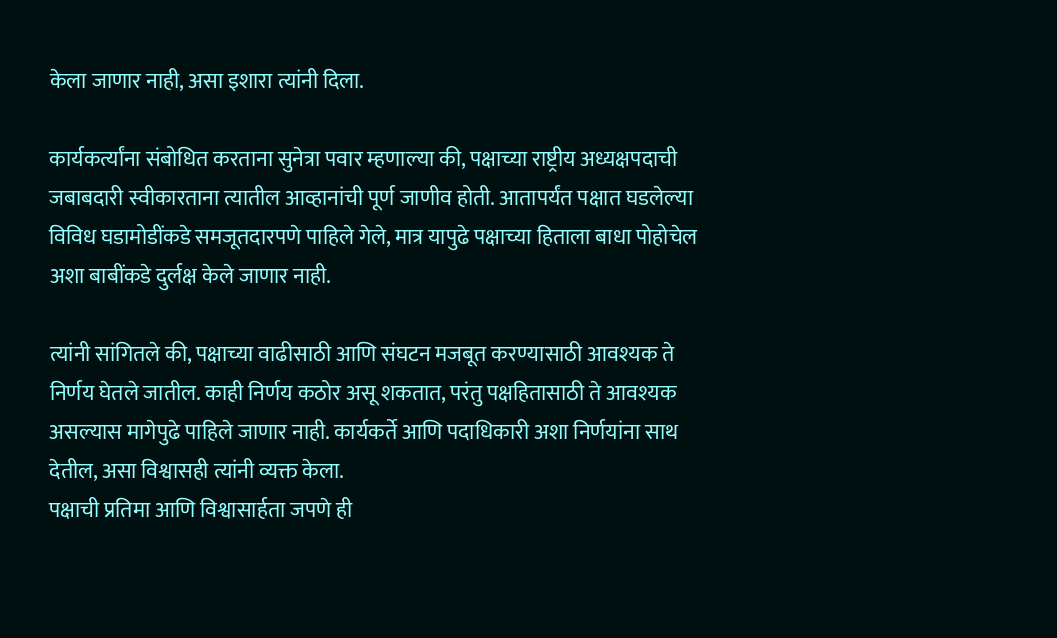केला जाणार नाही, असा इशारा त्यांनी दिला.

कार्यकर्त्यांना संबोधित करताना सुनेत्रा पवार म्हणाल्या की, पक्षाच्या राष्ट्रीय अध्यक्षपदाची जबाबदारी स्वीकारताना त्यातील आव्हानांची पूर्ण जाणीव होती. आतापर्यंत पक्षात घडलेल्या विविध घडामोडींकडे समजूतदारपणे पाहिले गेले, मात्र यापुढे पक्षाच्या हिताला बाधा पोहोचेल अशा बाबींकडे दुर्लक्ष केले जाणार नाही.

त्यांनी सांगितले की, पक्षाच्या वाढीसाठी आणि संघटन मजबूत करण्यासाठी आवश्यक ते निर्णय घेतले जातील. काही निर्णय कठोर असू शकतात, परंतु पक्षहितासाठी ते आवश्यक असल्यास मागेपुढे पाहिले जाणार नाही. कार्यकर्ते आणि पदाधिकारी अशा निर्णयांना साथ देतील, असा विश्वासही त्यांनी व्यक्त केला.
पक्षाची प्रतिमा आणि विश्वासार्हता जपणे ही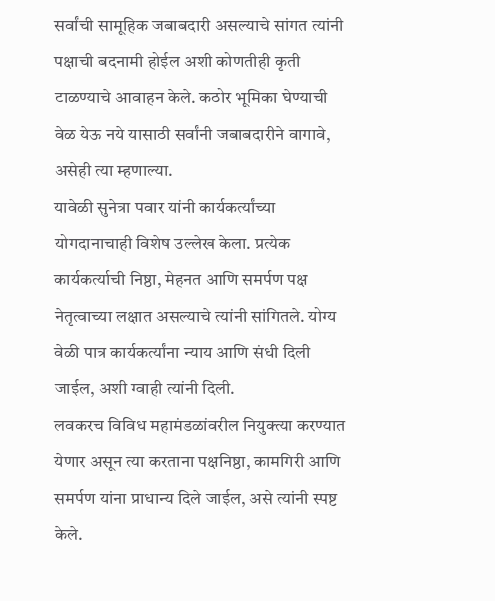सर्वांची सामूहिक जबाबदारी असल्याचे सांगत त्यांनी पक्षाची बदनामी होईल अशी कोणतीही कृती टाळण्याचे आवाहन केले. कठोर भूमिका घेण्याची वेळ येऊ नये यासाठी सर्वांनी जबाबदारीने वागावे, असेही त्या म्हणाल्या.
यावेळी सुनेत्रा पवार यांनी कार्यकर्त्यांच्या योगदानाचाही विशेष उल्लेख केला. प्रत्येक कार्यकर्त्याची निष्ठा, मेहनत आणि समर्पण पक्ष नेतृत्वाच्या लक्षात असल्याचे त्यांनी सांगितले. योग्य वेळी पात्र कार्यकर्त्यांना न्याय आणि संधी दिली जाईल, अशी ग्वाही त्यांनी दिली.
लवकरच विविध महामंडळांवरील नियुक्त्या करण्यात येणार असून त्या करताना पक्षनिष्ठा, कामगिरी आणि समर्पण यांना प्राधान्य दिले जाईल, असे त्यांनी स्पष्ट केले.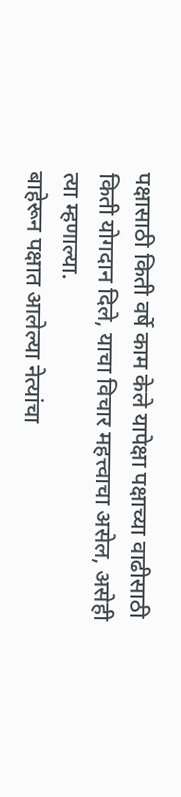पक्षासाठी किती वर्षे काम केले यापेक्षा पक्षाच्या वाढीसाठी किती योगदान दिले, याचा विचार महत्त्वाचा असेल, असेही त्या म्हणाल्या.
बाहेरून पक्षात आलेल्या नेत्यांचा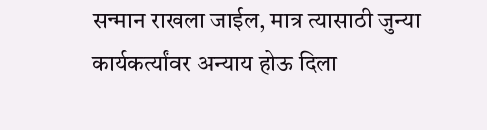सन्मान राखला जाईल, मात्र त्यासाठी जुन्या कार्यकर्त्यांवर अन्याय होऊ दिला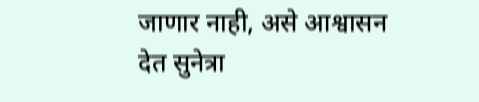जाणार नाही, असे आश्वासन देत सुनेत्रा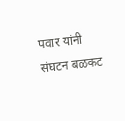पवार यांनी संघटन बळकट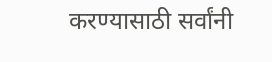करण्यासाठी सर्वांनी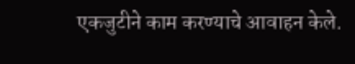एकजुटीने काम करण्याचे आवाहन केले.